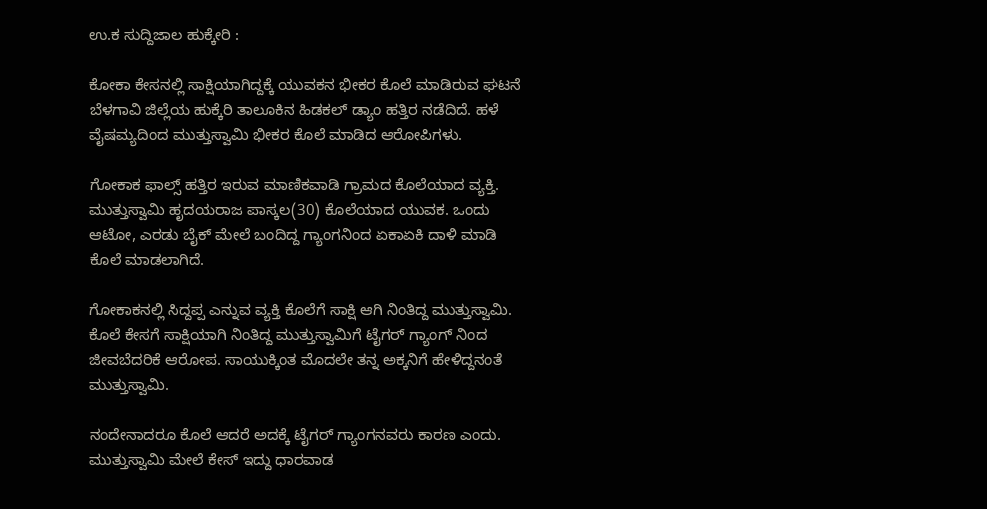ಉ.ಕ ಸುದ್ದಿಜಾಲ ಹುಕ್ಕೇರಿ :

ಕೋಕಾ ಕೇಸನಲ್ಲಿ ಸಾಕ್ಷಿಯಾಗಿದ್ದಕ್ಕೆ ಯುವಕನ ಭೀಕರ ಕೊಲೆ ಮಾಡಿರುವ ಘಟನೆ ಬೆಳಗಾವಿ ಜಿಲ್ಲೆಯ ಹುಕ್ಕೆರಿ ತಾಲೂಕಿನ ಹಿಡಕಲ್ ಡ್ಯಾಂ ಹತ್ತಿರ ನಡೆದಿದೆ. ಹಳೆ ವೈಷಮ್ಯದಿಂದ ಮುತ್ತುಸ್ವಾಮಿ ಭೀಕರ ಕೊಲೆ ಮಾಡಿದ ಆರೋಪಿಗಳು.

ಗೋಕಾಕ ಫಾಲ್ಸ್ ಹತ್ತಿರ ಇರುವ ಮಾಣಿಕವಾಡಿ ಗ್ರಾಮದ ಕೊಲೆಯಾದ ವ್ಯಕ್ತಿ. ಮುತ್ತುಸ್ವಾಮಿ ಹೃದಯರಾಜ ಪಾಸ್ಕಲ(30) ಕೊಲೆಯಾದ ಯುವಕ. ಒಂದು ಆಟೋ, ಎರಡು ಬೈಕ್ ಮೇಲೆ ಬಂದಿದ್ದ ಗ್ಯಾಂಗನಿಂದ ಏಕಾಏಕಿ ದಾಳಿ ಮಾಡಿ ಕೊಲೆ ಮಾಡಲಾಗಿದೆ.

ಗೋಕಾಕನಲ್ಲಿ ಸಿದ್ದಪ್ಪ ಎನ್ನುವ ವ್ಯಕ್ತಿ ಕೊಲೆಗೆ ಸಾಕ್ಷಿ ಆಗಿ ನಿಂತಿದ್ದ ಮುತ್ತುಸ್ವಾಮಿ. ಕೊಲೆ ಕೇಸಗೆ ಸಾಕ್ಷಿಯಾಗಿ ನಿಂತಿದ್ದ ಮುತ್ತುಸ್ವಾಮಿಗೆ ಟೈಗರ್ ಗ್ಯಾಂಗ್ ನಿಂದ ಜೀವಬೆದರಿಕೆ ಆರೋಪ. ಸಾಯುಕ್ಕಿಂತ ಮೊದಲೇ ತನ್ನ ಅಕ್ಕನಿಗೆ ಹೇಳಿದ್ದನಂತೆ ಮುತ್ತುಸ್ವಾಮಿ.

ನಂದೇನಾದರೂ ಕೊಲೆ ಆದರೆ ಅದಕ್ಕೆ ಟೈಗರ್ ಗ್ಯಾಂಗನವರು ಕಾರಣ ಎಂದು. ಮುತ್ತುಸ್ವಾಮಿ ಮೇಲೆ ಕೇಸ್ ಇದ್ದು ಧಾರವಾಡ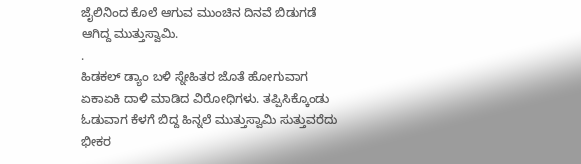ಜೈಲಿನಿಂದ ಕೊಲೆ ಆಗುವ ಮುಂಚಿನ ದಿನವೆ ಬಿಡುಗಡೆ ಆಗಿದ್ದ ಮುತ್ತುಸ್ವಾಮಿ.
.
ಹಿಡಕಲ್ ಡ್ಯಾಂ ಬಳಿ ಸ್ನೇಹಿತರ ಜೊತೆ ಹೋಗುವಾಗ ಏಕಾಏಕಿ ದಾಳಿ ಮಾಡಿದ ವಿರೋಧಿಗಳು. ತಪ್ಪಿಸಿಕ್ಕೊಂಡು ಓಡುವಾಗ ಕೆಳಗೆ ಬಿದ್ದ ಹಿನ್ನಲೆ ಮುತ್ತುಸ್ವಾಮಿ ಸುತ್ತುವರೆದು ಭೀಕರ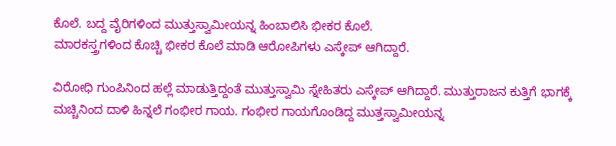ಕೊಲೆ. ಬದ್ದ ವೈರಿಗಳಿಂದ ಮುತ್ತುಸ್ವಾಮೀಯನ್ನ ಹಿಂಬಾಲಿಸಿ ಭೀಕರ ಕೊಲೆ.
ಮಾರಕಸ್ತ್ರಗಳಿಂದ ಕೊಚ್ಚಿ ಭೀಕರ ಕೊಲೆ ಮಾಡಿ ಆರೋಪಿಗಳು ಎಸ್ಕೇಪ್ ಆಗಿದ್ದಾರೆ.

ವಿರೋಧಿ ಗುಂಪಿನಿಂದ ಹಲ್ಲೆ ಮಾಡುತ್ತಿದ್ದಂತೆ ಮುತ್ತುಸ್ವಾಮಿ ಸ್ನೇಹಿತರು ಎಸ್ಕೇಪ್ ಆಗಿದ್ದಾರೆ. ಮುತ್ತುರಾಜನ ಕುತ್ತಿಗೆ ಭಾಗಕ್ಕೆ ಮಚ್ಚಿನಿಂದ ದಾಳಿ ಹಿನ್ನಲೆ ಗಂಭೀರ ಗಾಯ. ಗಂಭೀರ ಗಾಯಗೊಂಡಿದ್ದ ಮುತ್ತಸ್ವಾಮೀಯನ್ನ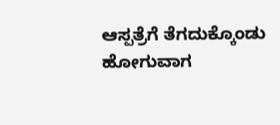ಆಸ್ಪತ್ರೆಗೆ ತೆಗದುಕ್ಕೊಂಡು ಹೋಗುವಾಗ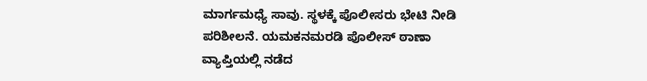ಮಾರ್ಗಮಧ್ಯೆ ಸಾವು. ಸ್ಥಳಕ್ಕೆ ಪೊಲೀಸರು ಭೇಟಿ ನೀಡಿ ಪರಿಶೀಲನೆ. ಯಮಕನಮರಡಿ ಪೊಲೀಸ್ ಠಾಣಾ ವ್ಯಾಪ್ತಿಯಲ್ಲಿ ನಡೆದ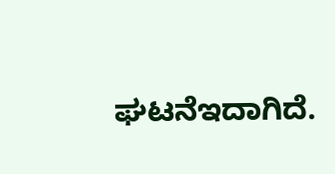ಘಟನೆಇದಾಗಿದೆ.